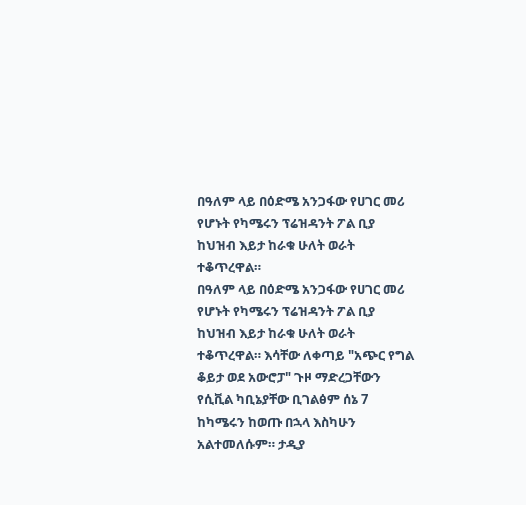በዓለም ላይ በዕድሜ አንጋፋው የሀገር መሪ የሆኑት የካሜሩን ፕሬዝዳንት ፖል ቢያ ከህዝብ እይታ ከራቁ ሁለት ወራት ተቆጥረዋል።
በዓለም ላይ በዕድሜ አንጋፋው የሀገር መሪ የሆኑት የካሜሩን ፕሬዝዳንት ፖል ቢያ ከህዝብ እይታ ከራቁ ሁለት ወራት ተቆጥረዋል። እሳቸው ለቀጣይ "አጭር የግል ቆይታ ወደ አውሮፓ" ጉዞ ማድረጋቸውን የሲቪል ካቢኔያቸው ቢገልፅም ሰኔ 7 ከካሜሩን ከወጡ በኋላ እስካሁን አልተመለሱም። ታዲያ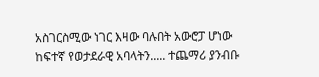አስገርስሚው ነገር እዛው ባሉበት አውሮፓ ሆነው ከፍተኛ የወታደራዊ አባላትን..... ተጨማሪ ያንብቡ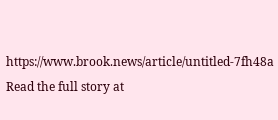https://www.brook.news/article/untitled-7fh48a
Read the full story at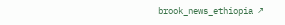brook_news_ethiopia ↗